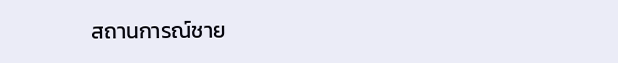สถานการณ์ชาย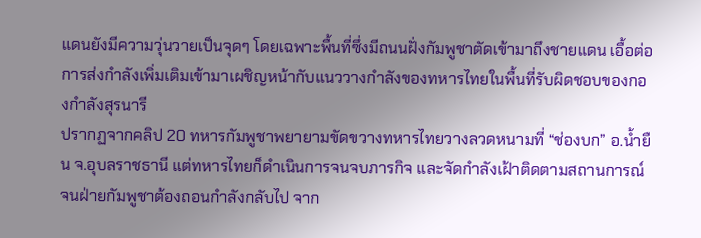แดนยังมีความวุ่นวายเป็นจุดๆ โดยเฉพาะพื้นที่ซึ่งมีถนนฝั่งกัมพูชาตัดเข้ามาถึงชายแดน เอื้อต่อการส่งกำลังเพิ่มเติมเข้ามาเผชิญหน้ากับแนววางกำลังของทหารไทยในพื้นที่รับผิดชอบของกองกำลังสุรนารี
ปรากฏจากคลิป 20 ทหารกัมพูชาพยายามขัดขวางทหารไทยวางลวดหนามที่ “ช่องบก” อ.น้ำยืน จ.อุบลราชธานี แต่ทหารไทยก็ดำเนินการจนจบภารกิจ และจัดกำลังเฝ้าติดตามสถานการณ์ จนฝ่ายกัมพูชาต้องถอนกำลังกลับไป จาก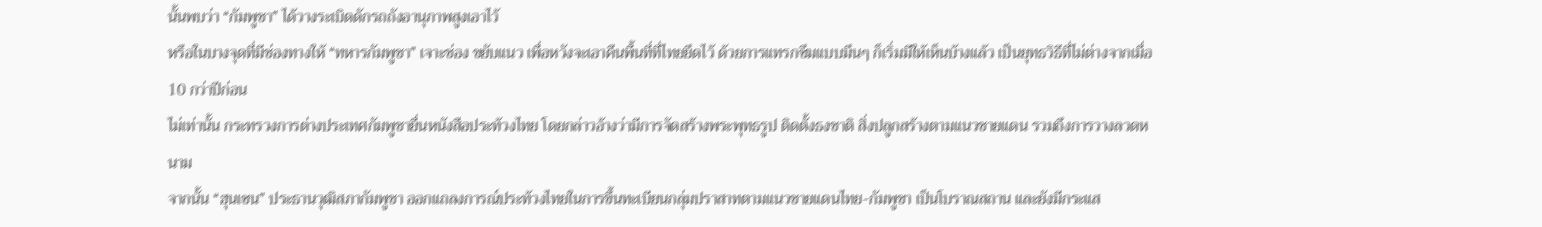นั้นพบว่า “กัมพูชา” ได้วางระเบิดดักรถถังอานุภาพสูงเอาไว้
หรือในบางจุดที่มีช่องทางให้ “ทหารกัมพูชา” เจาะช่อง ขยับแนว เพื่อหวังจะเอาคืนพื้นที่ที่ไทยยึดไว้ ด้วยการแทรกซึมแบบมึนๆ ก็เริ่มมีให้เห็นบ้างแล้ว เป็นยุทธวิธีที่ไม่ต่างจากเมื่อ 10 กว่าปีก่อน
ไม่เท่านั้น กระทรวงการต่างประเทศกัมพูชายื่นหนังสือประท้วงไทย โดยกล่าวอ้างว่ามีการจัดสร้างพระพุทธรูป ติดตั้งธงชาติ สิ่งปลูกสร้างตามแนวชายแดน รวมถึงการวางลวดหนาม
จากนั้น “ฮุนเซน” ประธานวุฒิสภากัมพูชา ออกแถลงการณ์ประท้วงไทยในการขึ้นทะเบียนกลุ่มปราสาทตามแนวชายแดนไทย-กัมพูชา เป็นโบราณสถาน และยังมีกระแส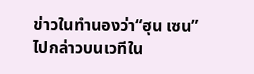ข่าวในทำนองว่า“ฮุน เซน” ไปกล่าวบนเวทีใน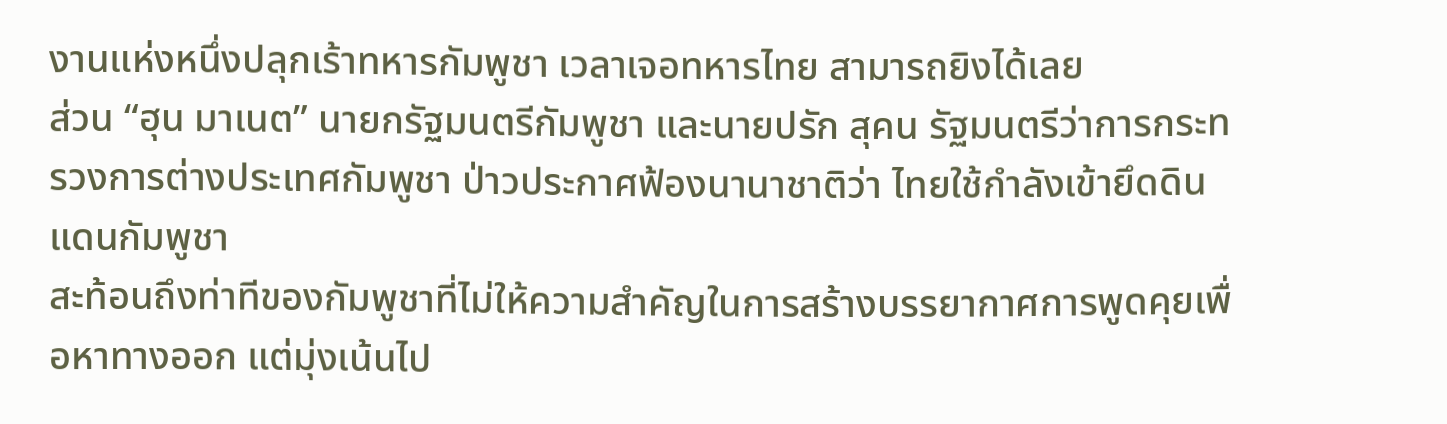งานแห่งหนึ่งปลุกเร้าทหารกัมพูชา เวลาเจอทหารไทย สามารถยิงได้เลย
ส่วน “ฮุน มาเนต” นายกรัฐมนตรีกัมพูชา และนายปรัก สุคน รัฐมนตรีว่าการกระทรวงการต่างประเทศกัมพูชา ป่าวประกาศฟ้องนานาชาติว่า ไทยใช้กำลังเข้ายึดดินแดนกัมพูชา
สะท้อนถึงท่าทีของกัมพูชาที่ไม่ให้ความสำคัญในการสร้างบรรยากาศการพูดคุยเพื่อหาทางออก แต่มุ่งเน้นไป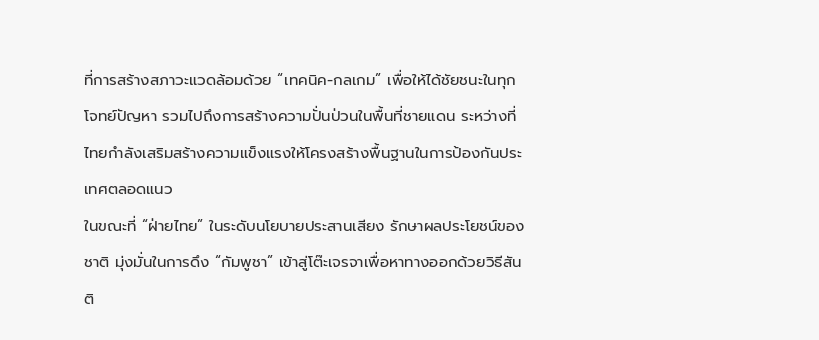ที่การสร้างสภาวะแวดล้อมด้วย “เทคนิค-กลเกม” เพื่อให้ได้ชัยชนะในทุกโจทย์ปัญหา รวมไปถึงการสร้างความปั่นป่วนในพื้นที่ชายแดน ระหว่างที่ไทยกำลังเสริมสร้างความแข็งแรงให้โครงสร้างพื้นฐานในการป้องกันประเทศตลอดแนว
ในขณะที่ “ฝ่ายไทย” ในระดับนโยบายประสานเสียง รักษาผลประโยชน์ของชาติ มุ่งมั่นในการดึง “กัมพูชา” เข้าสู่โต๊ะเจรจาเพื่อหาทางออกด้วยวิธีสันติ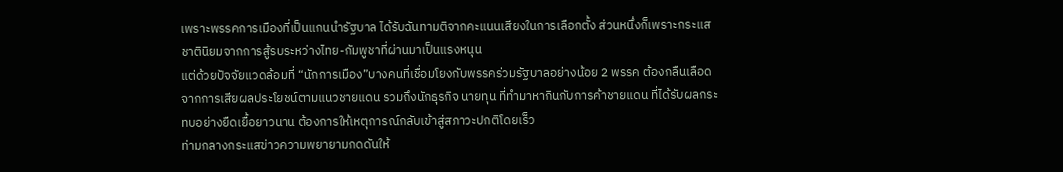เพราะพรรคการเมืองที่เป็นแกนนำรัฐบาล ได้รับฉันทามติจากคะแนนเสียงในการเลือกตั้ง ส่วนหนึ่งก็เพราะกระแสชาตินิยมจากการสู้รบระหว่างไทย-กัมพูชาที่ผ่านมาเป็นแรงหนุน
แต่ด้วยปัจจัยแวดล้อมที่ “นักการเมือง”บางคนที่เชื่อมโยงกับพรรคร่วมรัฐบาลอย่างน้อย 2 พรรค ต้องกลืนเลือดจากการเสียผลประโยชน์ตามแนวชายแดน รวมถึงนักธุรกิจ นายทุน ที่ทำมาหากินกับการค้าชายแดน ที่ได้รับผลกระทบอย่างยืดเยื้อยาวนาน ต้องการให้เหตุการณ์กลับเข้าสู่สภาวะปกติโดยเร็ว
ท่ามกลางกระแสข่าวความพยายามกดดันให้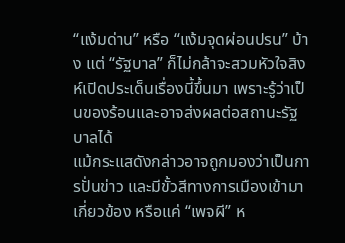“แง้มด่าน” หรือ “แง้มจุดผ่อนปรน” บ้าง แต่ “รัฐบาล” ก็ไม่กล้าจะสวมหัวใจสิงห์เปิดประเด็นเรื่องนี้ขึ้นมา เพราะรู้ว่าเป็นของร้อนและอาจส่งผลต่อสถานะรัฐบาลได้
แม้กระแสดังกล่าวอาจถูกมองว่าเป็นการปั่นข่าว และมีขั้วสีทางการเมืองเข้ามาเกี่ยวข้อง หรือแค่ “เพจผี” ห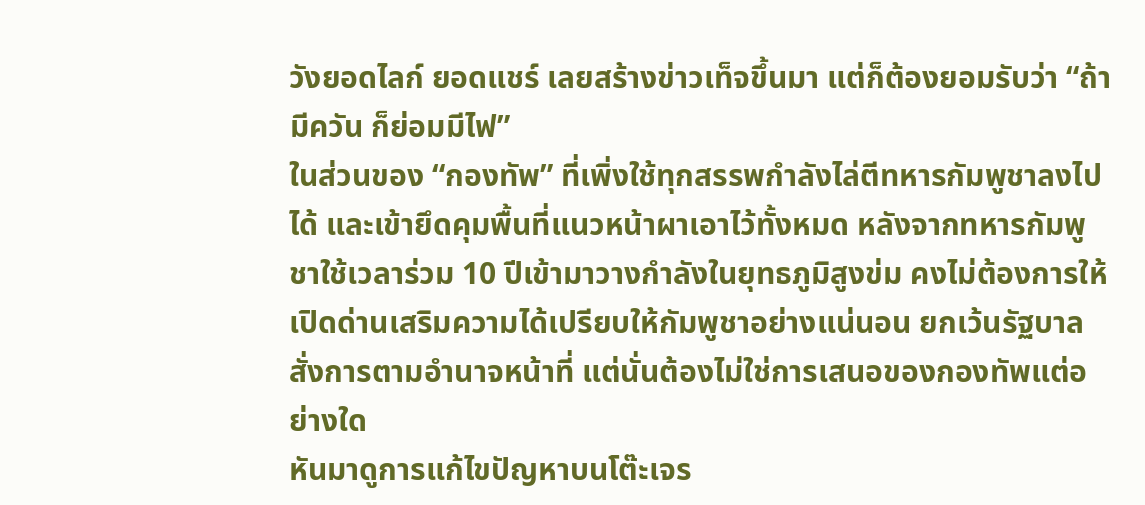วังยอดไลก์ ยอดแชร์ เลยสร้างข่าวเท็จขึ้นมา แต่ก็ต้องยอมรับว่า “ถ้ามีควัน ก็ย่อมมีไฟ”
ในส่วนของ “กองทัพ” ที่เพิ่งใช้ทุกสรรพกำลังไล่ตีทหารกัมพูชาลงไปได้ และเข้ายึดคุมพื้นที่แนวหน้าผาเอาไว้ทั้งหมด หลังจากทหารกัมพูชาใช้เวลาร่วม 10 ปีเข้ามาวางกำลังในยุทธภูมิสูงข่ม คงไม่ต้องการให้เปิดด่านเสริมความได้เปรียบให้กัมพูชาอย่างแน่นอน ยกเว้นรัฐบาลสั่งการตามอำนาจหน้าที่ แต่นั่นต้องไม่ใช่การเสนอของกองทัพแต่อย่างใด
หันมาดูการแก้ไขปัญหาบนโต๊ะเจร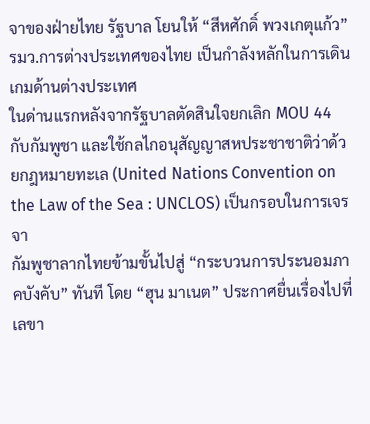จาของฝ่ายไทย รัฐบาล โยนให้ “สีหศักดิ์ พวงเกตุแก้ว” รมว.การต่างประเทศของไทย เป็นกำลังหลักในการเดินเกมด้านต่างประเทศ
ในด่านแรกหลังจากรัฐบาลตัดสินใจยกเลิก MOU 44 กับกัมพูชา และใช้กลไกอนุสัญญาสหประชาชาติว่าด้วยกฎหมายทะเล (United Nations Convention on the Law of the Sea : UNCLOS) เป็นกรอบในการเจรจา
กัมพูชาลากไทยข้ามขั้นไปสู่ “กระบวนการประนอมภาคบังคับ” ทันที โดย “ฮุน มาเนต” ประกาศยื่นเรื่องไปที่เลขา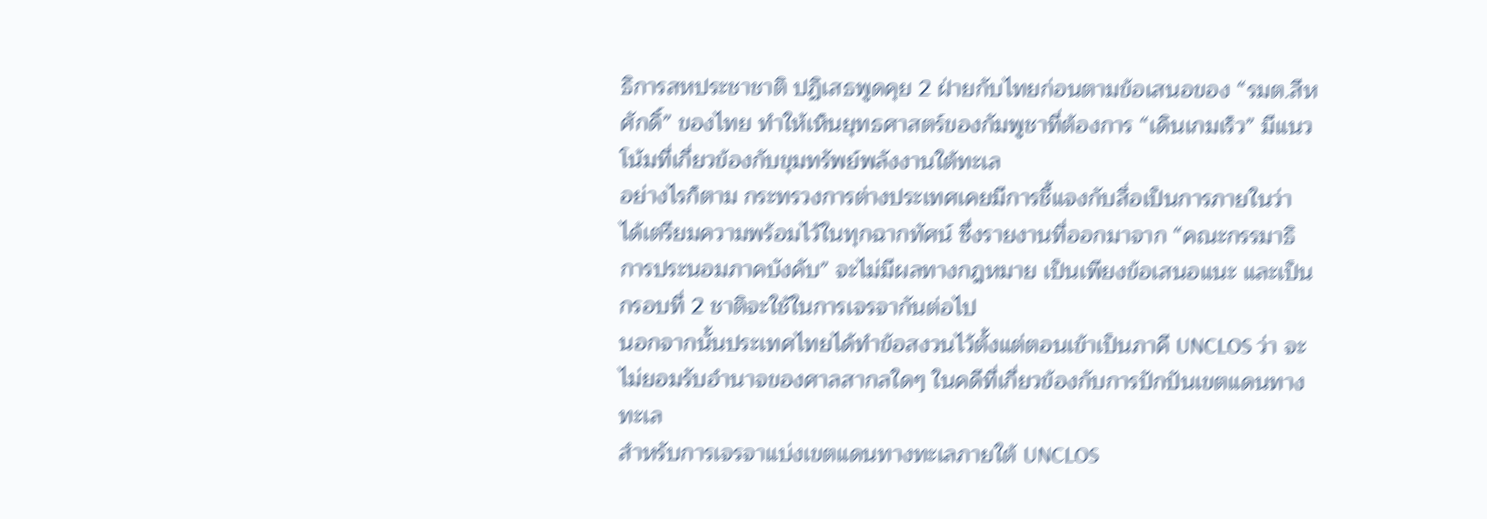ธิการสหประชาชาติ ปฏิเสธพูดคุย 2 ฝ่ายกับไทยก่อนตามข้อเสนอของ “รมต.สีหศักดิ์” ของไทย ทำให้เห็นยุทธศาสตร์ของกัมพูชาที่ต้องการ “เดินเกมเร็ว” มีแนวโน้มที่เกี่ยวข้องกับขุมทรัพย์พลังงานใต้ทะเล
อย่างไรก็ตาม กระทรวงการต่างประเทศเคยมีการชี้แจงกับสื่อเป็นการภายในว่า ได้เตรียมความพร้อมไว้ในทุกฉากทัศน์ ซึ่งรายงานที่ออกมาจาก “คณะกรรมาธิการประนอมภาคบังคับ” จะไม่มีผลทางกฎหมาย เป็นเพียงข้อเสนอแนะ และเป็นกรอบที่ 2 ชาติจะใช้ในการเจรจากันต่อไป
นอกจากนั้นประเทศไทยได้ทำข้อสงวนไว้ตั้งแต่ตอนเข้าเป็นภาคี UNCLOS ว่า จะไม่ยอมรับอำนาจของศาลสากลใดๆ ในคดีที่เกี่ยวข้องกับการปักปันเขตแดนทางทะเล
สำหรับการเจรจาแบ่งเขตแดนทางทะเลภายใต้ UNCLOS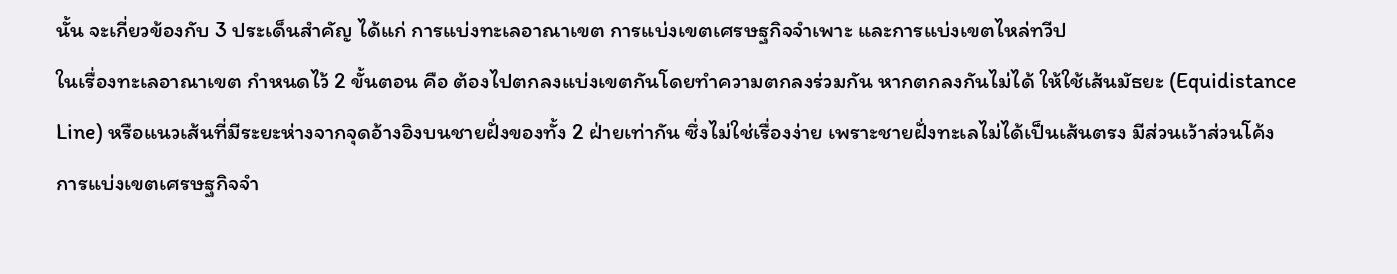นั้น จะเกี่ยวข้องกับ 3 ประเด็นสำคัญ ได้แก่ การแบ่งทะเลอาณาเขต การแบ่งเขตเศรษฐกิจจำเพาะ และการแบ่งเขตไหล่ทวีป
ในเรื่องทะเลอาณาเขต กำหนดไว้ 2 ขั้นตอน คือ ต้องไปตกลงแบ่งเขตกันโดยทำความตกลงร่วมกัน หากตกลงกันไม่ได้ ให้ใช้เส้นมัธยะ (Equidistance Line) หรือแนวเส้นที่มีระยะห่างจากจุดอ้างอิงบนชายฝั่งของทั้ง 2 ฝ่ายเท่ากัน ซึ่งไม่ใช่เรื่องง่าย เพราะชายฝั่งทะเลไม่ได้เป็นเส้นตรง มีส่วนเว้าส่วนโค้ง
การแบ่งเขตเศรษฐกิจจำ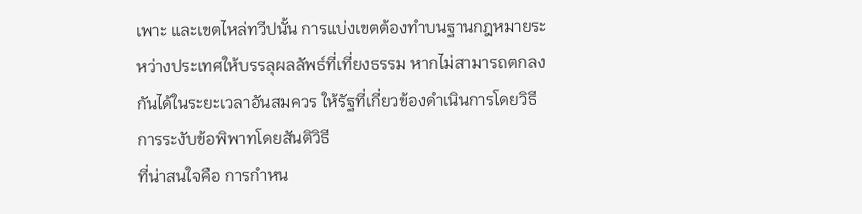เพาะ และเขตไหล่ทวีปนั้น การแบ่งเขตต้องทำบนฐานกฎหมายระหว่างประเทศให้บรรลุผลลัพธ์ที่เที่ยงธรรม หากไม่สามารถตกลงกันได้ในระยะเวลาอันสมควร ให้รัฐที่เกี่ยวข้องดำเนินการโดยวิธีการระงับข้อพิพาทโดยสันติวิธี
ที่น่าสนใจคือ การกำหน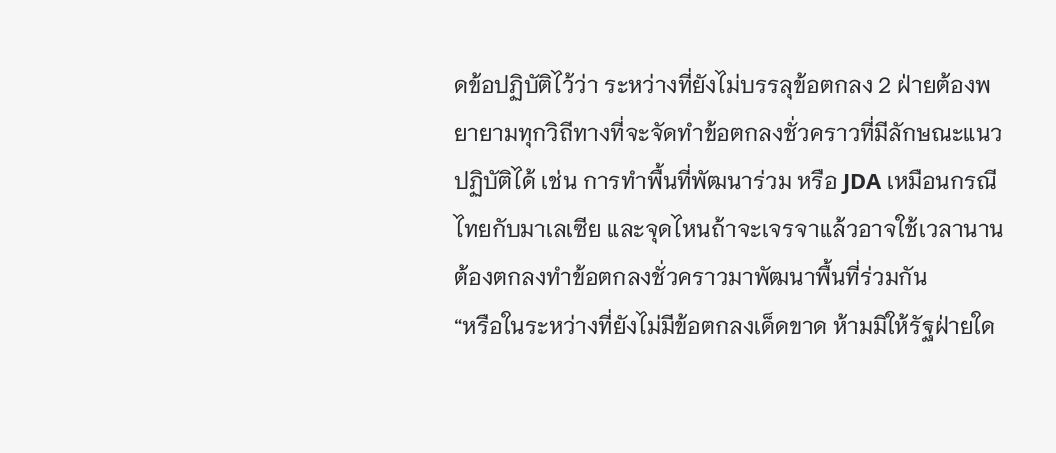ดข้อปฏิบัติไว้ว่า ระหว่างที่ยังไม่บรรลุข้อตกลง 2 ฝ่ายต้องพยายามทุกวิถีทางที่จะจัดทำข้อตกลงชั่วคราวที่มีลักษณะแนวปฏิบัติได้ เช่น การทำพื้นที่พัฒนาร่วม หรือ JDA เหมือนกรณีไทยกับมาเลเซีย และจุดไหนถ้าจะเจรจาแล้วอาจใช้เวลานาน ต้องตกลงทำข้อตกลงชั่วคราวมาพัฒนาพื้นที่ร่วมกัน
“หรือในระหว่างที่ยังไม่มีข้อตกลงเด็ดขาด ห้ามมิให้รัฐฝ่ายใด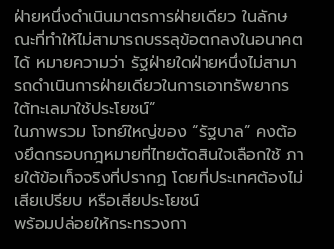ฝ่ายหนึ่งดำเนินมาตรการฝ่ายเดียว ในลักษณะที่ทำให้ไม่สามารถบรรลุข้อตกลงในอนาคตได้ หมายความว่า รัฐฝ่ายใดฝ่ายหนึ่งไม่สามารถดำเนินการฝ่ายเดียวในการเอาทรัพยากรใต้ทะเลมาใช้ประโยชน์”
ในภาพรวม โจทย์ใหญ่ของ “รัฐบาล” คงต้องยึดกรอบกฎหมายที่ไทยตัดสินใจเลือกใช้ ภายใต้ข้อเท็จจริงที่ปรากฏ โดยที่ประเทศต้องไม่เสียเปรียบ หรือเสียประโยชน์
พร้อมปล่อยให้กระทรวงกา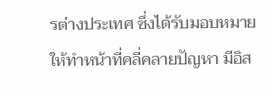รต่างประเทศ ซึ่งได้รับมอบหมายให้ทำหน้าที่คลี่คลายปัญหา มีอิส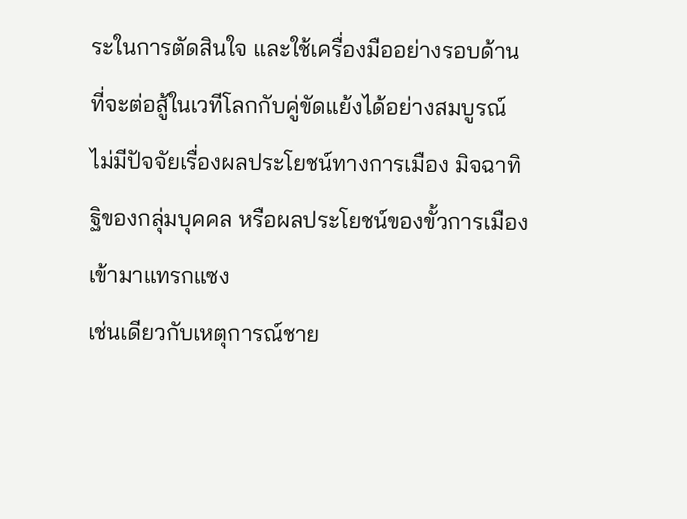ระในการตัดสินใจ และใช้เครื่องมืออย่างรอบด้าน ที่จะต่อสู้ในเวทีโลกกับคู่ขัดแย้งได้อย่างสมบูรณ์ ไม่มีปัจจัยเรื่องผลประโยชน์ทางการเมือง มิจฉาทิฐิของกลุ่มบุคคล หรือผลประโยชน์ของขั้วการเมืองเข้ามาแทรกแซง
เช่นเดียวกับเหตุการณ์ชาย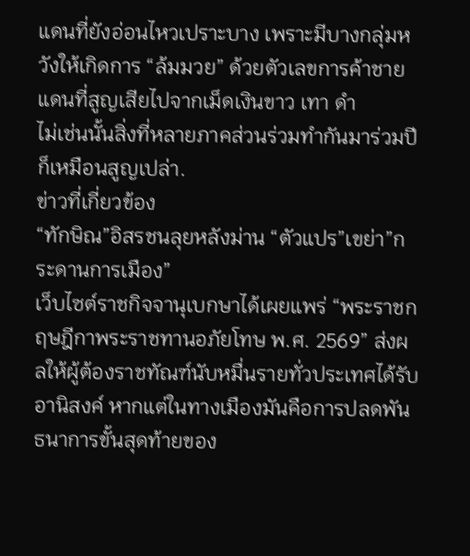แดนที่ยังอ่อนไหวเปราะบาง เพราะมีบางกลุ่มหวังให้เกิดการ “ล้มมวย” ด้วยตัวเลขการค้าชายแดนที่สูญเสียไปจากเม็ดเงินขาว เทา ดำ
ไม่เช่นนั้นสิ่งที่หลายภาคส่วนร่วมทำกันมาร่วมปีก็เหมือนสูญเปล่า.
ข่าวที่เกี่ยวข้อง
“ทักษิณ”อิสรชนลุยหลังม่าน “ตัวแปร”เขย่า”กระดานการเมือง”
เว็บไซต์ราชกิจจานุเบกษาได้เผยแพร่ “พระราชกฤษฎีกาพระราชทานอภัยโทษ พ.ศ. 2569” ส่งผลให้ผู้ต้องราชทัณฑ์นับหมื่นรายทั่วประเทศได้รับอานิสงค์ หากแต่ในทางเมืองมันคือการปลดพันธนาการขั้นสุดท้ายของ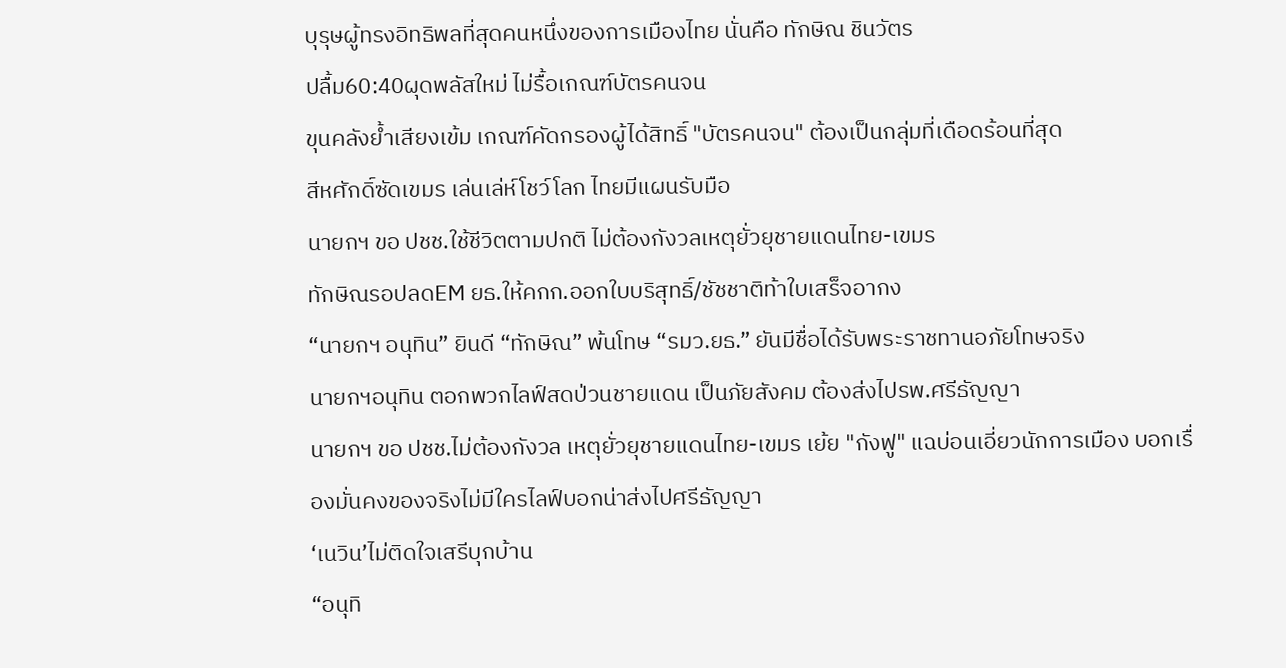บุรุษผู้ทรงอิทธิพลที่สุดคนหนึ่งของการเมืองไทย นั่นคือ ทักษิณ ชินวัตร
ปลื้ม60:40ผุดพลัสใหม่ ไม่รื้อเกณฑ์บัตรคนจน
ขุนคลังย้ำเสียงเข้ม เกณฑ์คัดกรองผู้ได้สิทธิ์ "บัตรคนจน" ต้องเป็นกลุ่มที่เดือดร้อนที่สุด
สีหศักดิ์ซัดเขมร เล่นเล่ห์โชว์โลก ไทยมีแผนรับมือ
นายกฯ ขอ ปชช.ใช้ชีวิตตามปกติ ไม่ต้องกังวลเหตุยั่วยุชายแดนไทย-เขมร
ทักษิณรอปลดEM ยธ.ให้คกก.ออกใบบริสุทธิ์/ชัชชาติท้าใบเสร็จอากง
“นายกฯ อนุทิน” ยินดี “ทักษิณ” พ้นโทษ “รมว.ยธ.” ยันมีชื่อได้รับพระราชทานอภัยโทษจริง
นายกฯอนุทิน ตอกพวกไลฟ์สดป่วนชายแดน เป็นภัยสังคม ต้องส่งไปรพ.ศรีธัญญา
นายกฯ ขอ ปชช.ไม่ต้องกังวล เหตุยั่วยุชายแดนไทย-เขมร เย้ย "กังฟู" แฉบ่อนเอี่ยวนักการเมือง บอกเรื่องมั่นคงของจริงไม่มีใครไลฟ์บอกน่าส่งไปศรีธัญญา
‘เนวิน’ไม่ติดใจเสรีบุกบ้าน
“อนุทิ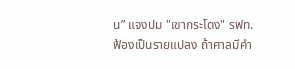น” แจงปม "เขากระโดง" รฟท.ฟ้องเป็นรายแปลง ถ้าศาลมีคำ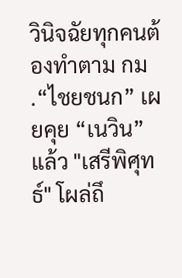วินิจฉัยทุกคนต้องทำตาม กม .“ไชยชนก” เผยคุย “เนวิน” แล้ว "เสรีพิศุทธ์" โผล่ถึ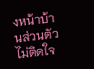งหน้าบ้านส่วนตัวไม่ติดใจ